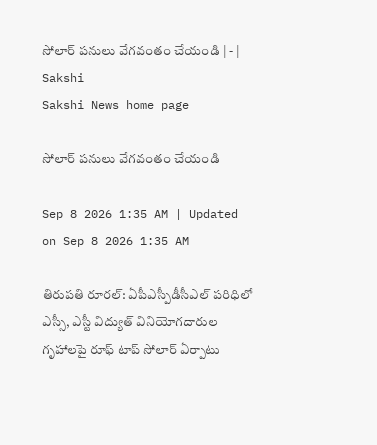సోలార్‌ పనులు వేగవంతం చేయండి | - | Sakshi
Sakshi News home page

సోలార్‌ పనులు వేగవంతం చేయండి

Sep 8 2026 1:35 AM | Updated on Sep 8 2026 1:35 AM

తిరుపతి రూరల్‌: ఏపీఎస్పీడీసీఎల్‌ పరిధిలో ఎస్సీ, ఎస్టీ విద్యుత్‌ వినియోగదారుల గృహాలపై రూఫ్‌ టాప్‌ సోలార్‌ ఏర్పాటు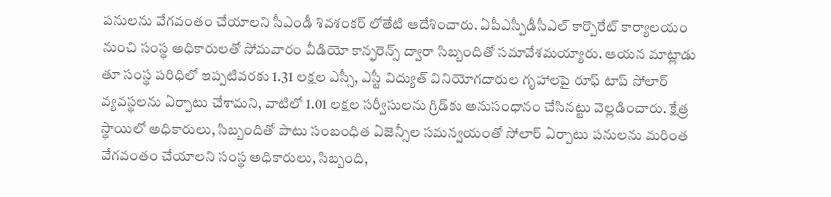పనులను వేగవంతం చేయాలని సీఎండీ శివశంకర్‌ లోతేటి ఆదేశించారు. ఏపీఎస్పీడీసీఎల్‌ కార్పొరేట్‌ కార్యాలయం నుంచి సంస్థ అధికారులతో సోమవారం వీడియో కాన్ఫరెన్స్‌ ద్వారా సిబ్బందితో సమావేశమయ్యారు. ఆయన మాట్లాడు తూ సంస్థ పరిధిలో ఇప్పటివరకు 1.31 లక్షల ఎస్సీ, ఎస్టీ విద్యుత్‌ వినియోగదారుల గృహాలపై రూఫ్‌ టాప్‌ సోలార్‌ వ్యవస్థలను ఏర్పాటు చేశామని, వాటిలో 1.01 లక్షల సర్వీసులను గ్రిడ్‌కు అనుసంధానం చేసినట్టు వెల్లడించారు. క్షేత్ర స్థాయిలో అధికారులు, సిబ్బందితో పాటు సంబంధిత ఏజెన్సీల సమన్వయంతో సోలార్‌ ఏర్పాటు పనులను మరింత వేగవంతం చేయాలని సంస్థ అధికారులు, సిబ్బంది,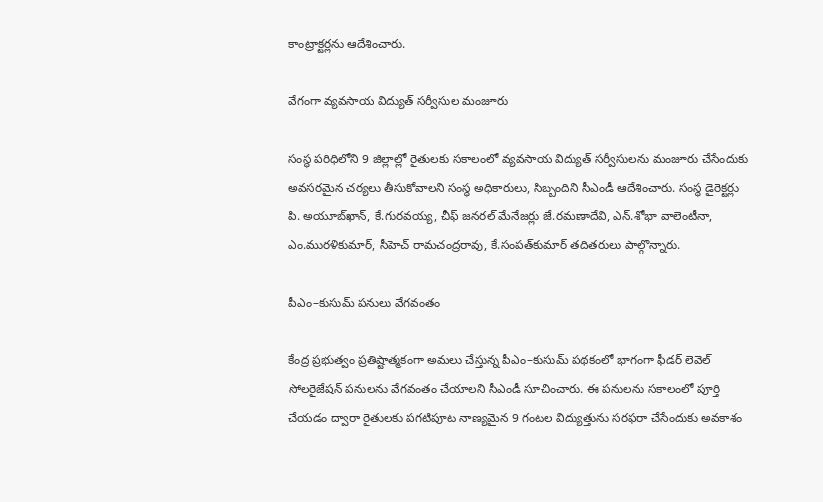కాంట్రాక్టర్లను ఆదేశించారు.

వేగంగా వ్యవసాయ విద్యుత్‌ సర్వీసుల మంజూరు

సంస్థ పరిధిలోని 9 జిల్లాల్లో రైతులకు సకాలంలో వ్యవసాయ విద్యుత్‌ సర్వీసులను మంజూరు చేసేందుకు అవసరమైన చర్యలు తీసుకోవాలని సంస్థ అధికారులు, సిబ్బందిని సీఎండీ ఆదేశించారు. సంస్థ డైరెక్టర్లు పి. అయూబ్‌ఖాన్‌, కే.గురవయ్య, చీఫ్‌ జనరల్‌ మేనేజర్లు జే.రమణాదేవి, ఎన్‌.శోభా వాలెంటీనా, ఎం.మురళికుమార్‌, సీహెచ్‌ రామచంద్రరావు, కే.సంపత్‌కుమార్‌ తదితరులు పాల్గొన్నారు.

పీఎం–కుసుమ్‌ పనులు వేగవంతం

కేంద్ర ప్రభుత్వం ప్రతిష్టాత్మకంగా అమలు చేస్తున్న పీఎం–కుసుమ్‌ పథకంలో భాగంగా ఫీడర్‌ లెవెల్‌ సోలరైజేషన్‌ పనులను వేగవంతం చేయాలని సీఎండీ సూచించారు. ఈ పనులను సకాలంలో పూర్తి చేయడం ద్వారా రైతులకు పగటిపూట నాణ్యమైన 9 గంటల విద్యుత్తును సరఫరా చేసేందుకు అవకాశం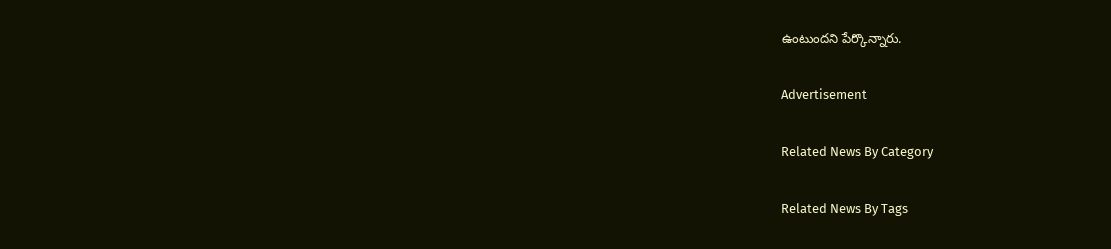ఉంటుందని పేర్కొన్నారు.

Advertisement

Related News By Category

Related News By Tags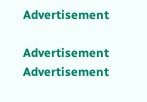Advertisement

Advertisement
Advertisement